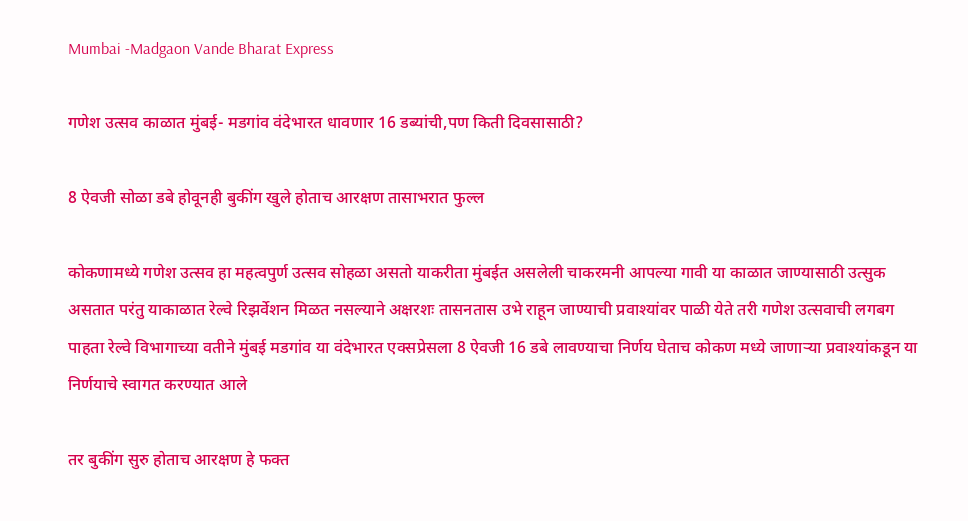Mumbai -Madgaon Vande Bharat Express

गणेश उत्सव काळात मुंबई- मडगांव वंदेभारत धावणार 16 डब्यांची,पण किती दिवसासाठी?

8 ऐवजी सोळा डबे होवूनही बुकींग खुले होताच आरक्षण तासाभरात फुल्ल

कोकणामध्ये गणेश उत्सव हा महत्वपुर्ण उत्सव सोहळा असतो याकरीता मुंबईत असलेली चाकरमनी आपल्या गावी या काळात जाण्यासाठी उत्सुक असतात परंतु याकाळात रेल्वे रिझर्वेशन मिळत नसल्याने अक्षरशः तासनतास उभे राहून जाण्याची प्रवाश्यांवर पाळी येते तरी गणेश उत्सवाची लगबग पाहता रेल्वे विभागाच्या वतीने मुंबई मडगांव या वंदेभारत एक्सप्रेसला 8 ऐवजी 16 डबे लावण्याचा निर्णय घेताच कोकण मध्ये जाणाऱ्या प्रवाश्यांकडून या निर्णयाचे स्वागत करण्यात आले

तर बुकींग सुरु होताच आरक्षण हे फक्त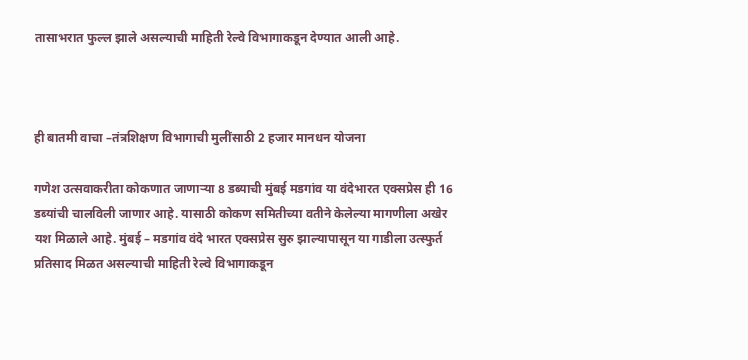तासाभरात फुल्ल झाले असल्याची माहिती रेल्वे विभागाकडून देण्यात आली आहे.



ही बातमी वाचा –तंत्रशिक्षण विभागाची मुलींसाठी 2 हजार मानधन योजना

गणेश उत्सवाकरीता कोकणात जाणाऱ्या 8 डब्याची मुंबई मडगांव या वंदेभारत एक्सप्रेस ही 16 डब्यांची चालविली जाणार आहे. यासाठी कोकण समितीच्या वतीने केलेल्या मागणीला अखेर यश मिळाले आहे. मुंबई – मडगांव वंदे भारत एक्सप्रेस सुरु झाल्यापासून या गाडीला उत्स्फुर्त प्रतिसाद मिळत असल्याची माहिती रेल्वे विभागाकडून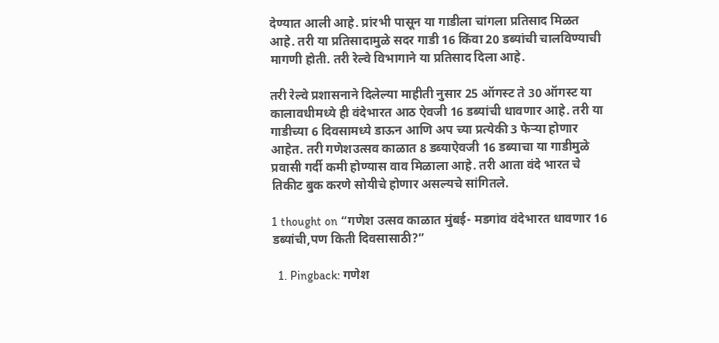देण्यात आली आहे. प्रांरभी पासून या गाडीला चांगला प्रतिसाद मिळत आहे. तरी या प्रतिसादामुळे सदर गाडी 16 किंवा 20 डब्यांची चालविण्याची मागणी होती. तरी रेल्वे विभागाने या प्रतिसाद दिला आहे.

तरी रेल्वे प्रशासनाने दिलेल्या माहीती नुसार 25 ऑगस्ट ते 30 ऑगस्ट या कालावधीमध्ये ही वंदेभारत आठ ऐवजी 16 डब्यांची धावणार आहे. तरी या गाडीच्या 6 दिवसामध्ये डाऊन आणि अप च्या प्रत्येकी 3 फेऱ्या होणार आहेत. तरी गणेशउत्सव काळात 8 डब्याऐवजी 16 डब्याचा या गाडीमुळे प्रवासी गर्दी कमी होण्यास वाव मिळाला आहे. तरी आता वंदे भारत चे तिकीट बुक करणे सोयीचे होणार असल्यचे सांगितले.

1 thought on “गणेश उत्सव काळात मुंबई- मडगांव वंदेभारत धावणार 16 डब्यांची,पण किती दिवसासाठी?”

  1. Pingback: गणेश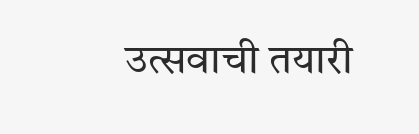उत्सवाची तयारी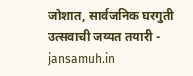जोशात, सार्वजनिक घरगुती उत्सवाची जय्यत तयारी - jansamuh.in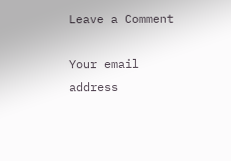Leave a Comment

Your email address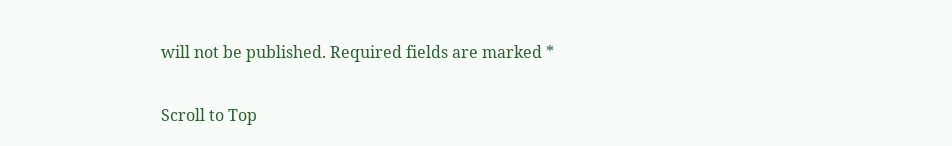will not be published. Required fields are marked *

Scroll to Top